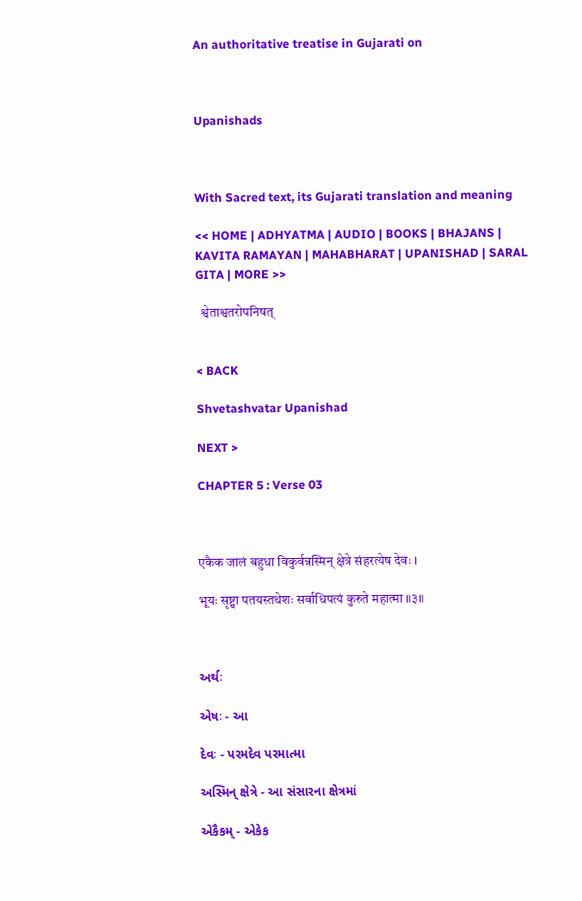An authoritative treatise in Gujarati on



Upanishads



With Sacred text, its Gujarati translation and meaning

<< HOME | ADHYATMA | AUDIO | BOOKS | BHAJANS | KAVITA RAMAYAN | MAHABHARAT | UPANISHAD | SARAL GITA | MORE >>

  श्वेताश्वतरोपनिषत्


< BACK

Shvetashvatar Upanishad

NEXT >

CHAPTER 5 : Verse 03



एकैक जालं बहुधा विकुर्वन्नस्मिन् क्षेत्रे संहरत्येष देवः ।

भूयः सृष्ट्वा पतयस्तथेशः सर्वाधिपत्यं कुरुते महात्मा ॥३॥



અર્થઃ

એષઃ - આ

દેવઃ - પરમદેવ પરમાત્મા

અસ્મિન્ ક્ષેત્રે - આ સંસારના ક્ષેત્રમાં

એકૈકમ્ - એકેક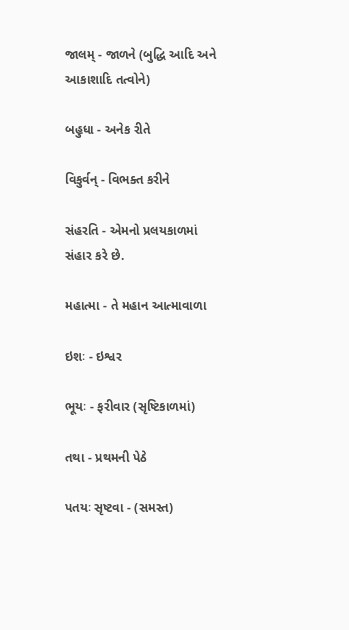જાલમ્ - જાળને (બુદ્ધિ આદિ અને આકાશાદિ તત્વોને)

બહુધા - અનેક રીતે

વિકુર્વન્ - વિભક્ત કરીને

સંહરતિ - એમનો પ્રલયકાળમાં સંહાર કરે છે.

મહાત્મા - તે મહાન આત્માવાળા

ઇશઃ - ઇશ્વર

ભૂયઃ - ફરીવાર (સૃષ્ટિકાળમાં)

તથા - પ્રથમની પેઠે

પતયઃ સૃષ્ટવા - (સમસ્ત)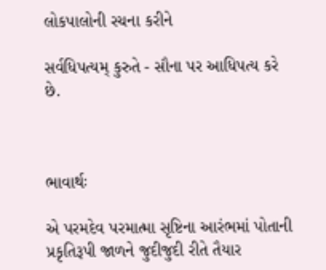લોકપાલોની રચના કરીને

સર્વધિપત્યમ્ કુરુતે - સૌના પર આધિપત્ય કરે છે.



ભાવાર્થઃ

એ પરમદેવ પરમાત્મા સૃષ્ટિના આરંભમાં પોતાની પ્રકૃતિરૂપી જાળને જુદીજુદી રીતે તૈયાર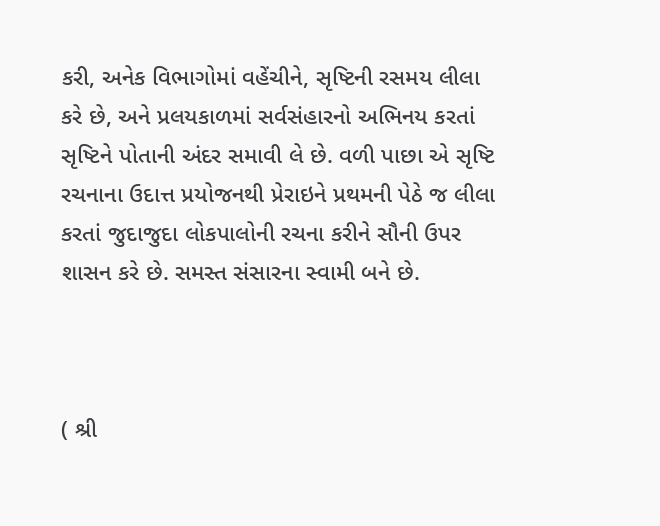કરી, અનેક વિભાગોમાં વહેંચીને, સૃષ્ટિની રસમય લીલા કરે છે, અને પ્રલયકાળમાં સર્વસંહારનો અભિનય કરતાં સૃષ્ટિને પોતાની અંદર સમાવી લે છે. વળી પાછા એ સૃષ્ટિ રચનાના ઉદાત્ત પ્રયોજનથી પ્રેરાઇને પ્રથમની પેઠે જ લીલા કરતાં જુદાજુદા લોકપાલોની રચના કરીને સૌની ઉપર શાસન કરે છે. સમસ્ત સંસારના સ્વામી બને છે.



( શ્રી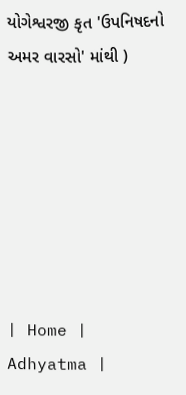યોગેશ્વરજી કૃત 'ઉપનિષદનો અમર વારસો' માંથી )







| Home | Adhyatma |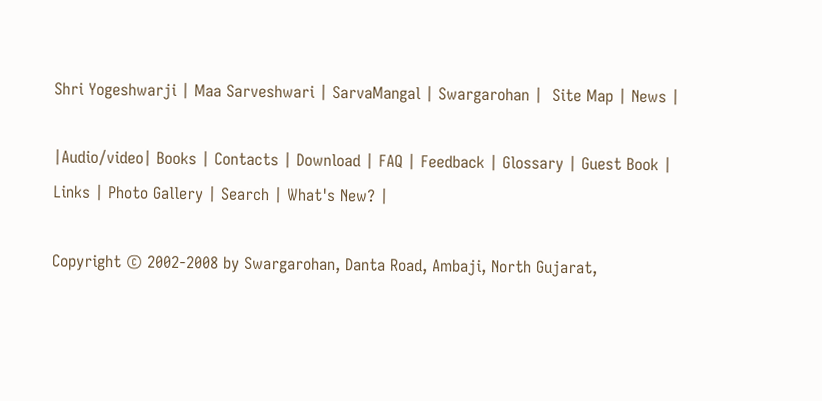Shri Yogeshwarji | Maa Sarveshwari | SarvaMangal | Swargarohan |  Site Map | News |

|Audio/video| Books | Contacts | Download | FAQ | Feedback | Glossary | Guest Book | Links | Photo Gallery | Search | What's New? |

Copyright © 2002-2008 by Swargarohan, Danta Road, Ambaji, North Gujarat,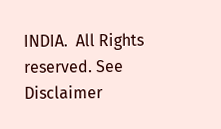INDIA.  All Rights reserved. See Disclaimer